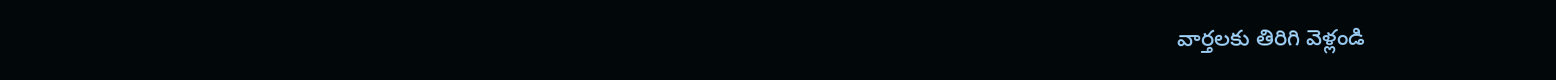వార్తలకు తిరిగి వెళ్లండి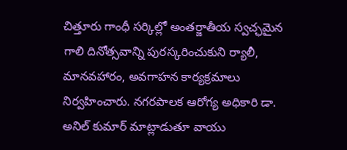చిత్తూరు గాంధీ సర్కిల్లో అంతర్జాతీయ స్వచ్ఛమైన గాలి దినోత్సవాన్ని పురస్కరించుకుని ర్యాలీ, మానవహారం, అవగాహన కార్యక్రమాలు నిర్వహించారు. నగరపాలక ఆరోగ్య అధికారి డా. అనిల్ కుమార్ మాట్లాడుతూ వాయు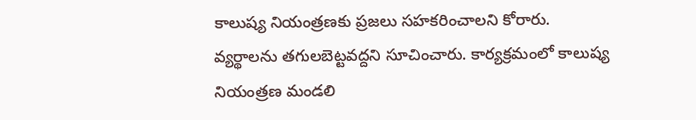కాలుష్య నియంత్రణకు ప్రజలు సహకరించాలని కోరారు.
వ్యర్థాలను తగులబెట్టవద్దని సూచించారు. కార్యక్రమంలో కాలుష్య నియంత్రణ మండలి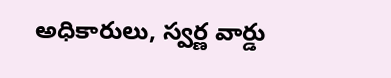అధికారులు, స్వర్ణ వార్డు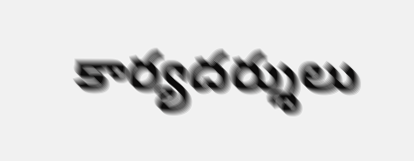కార్యదర్శులు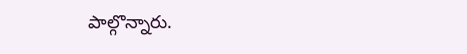పాల్గొన్నారు.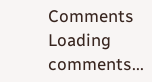Comments
Loading comments...